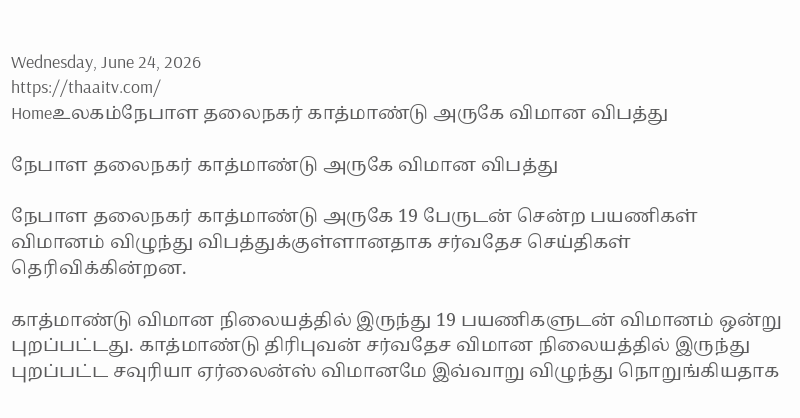Wednesday, June 24, 2026
https://thaaitv.com/
Homeஉலகம்நேபாள தலைநகர் காத்மாண்டு அருகே விமான விபத்து

நேபாள தலைநகர் காத்மாண்டு அருகே விமான விபத்து

நேபாள தலைநகர் காத்மாண்டு அருகே 19 பேருடன் சென்ற பயணிகள் விமானம் விழுந்து விபத்துக்குள்ளானதாக சர்வதேச செய்திகள் தெரிவிக்கின்றன.

காத்மாண்டு விமான நிலையத்தில் இருந்து 19 பயணிகளுடன் விமானம் ஒன்று புறப்பட்டது. காத்மாண்டு திரிபுவன் சர்வதேச விமான நிலையத்தில் இருந்து புறப்பட்ட சவுரியா ஏர்லைன்ஸ் விமானமே இவ்வாறு விழுந்து நொறுங்கியதாக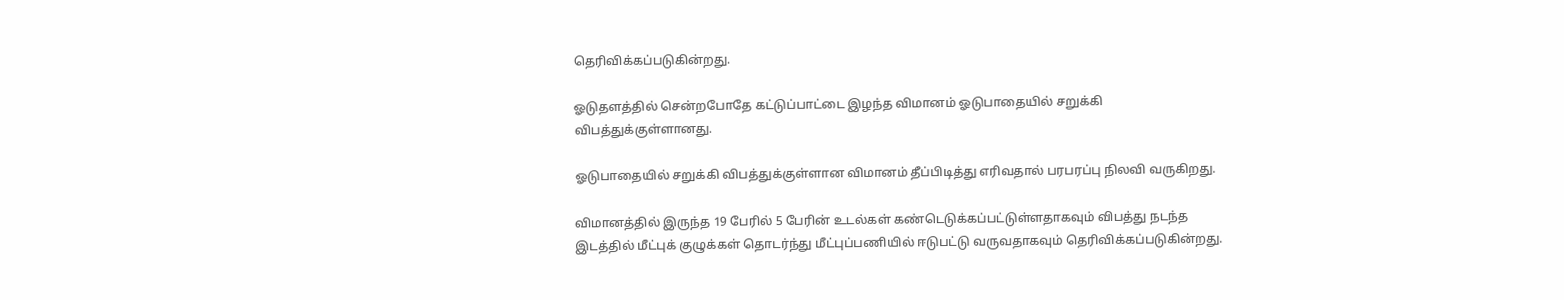தெரிவிக்கப்படுகின்றது.

ஓடுதளத்தில் சென்றபோதே கட்டுப்பாட்டை இழந்த விமானம் ஓடுபாதையில் சறுக்கி விபத்துக்குள்ளானது.

ஓடுபாதையில் சறுக்கி விபத்துக்குள்ளான விமானம் தீப்பிடித்து எரிவதால் பரபரப்பு நிலவி வருகிறது.

விமானத்தில் இருந்த 19 பேரில் 5 பேரின் உடல்கள் கண்டெடுக்கப்பட்டுள்ளதாகவும் விபத்து நடந்த இடத்தில் மீட்புக் குழுக்கள் தொடர்ந்து மீட்புப்பணியில் ஈடுபட்டு வருவதாகவும் தெரிவிக்கப்படுகின்றது.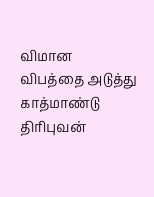விமான விபத்தை அடுத்து காத்மாண்டு திரிபுவன்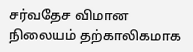சர்வதேச விமான நிலையம் தற்காலிகமாக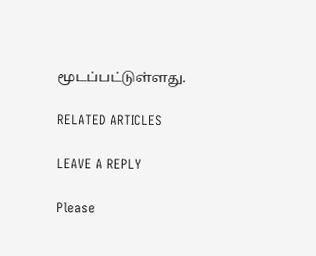மூடப்பட்டுள்ளது.

RELATED ARTICLES

LEAVE A REPLY

Please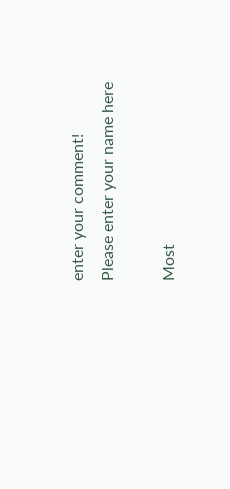enter your comment!
Please enter your name here

Most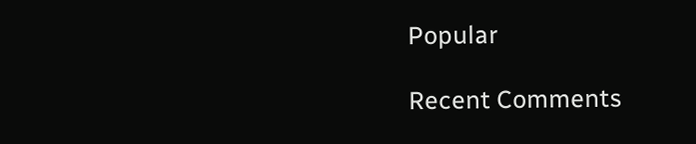Popular

Recent Comments